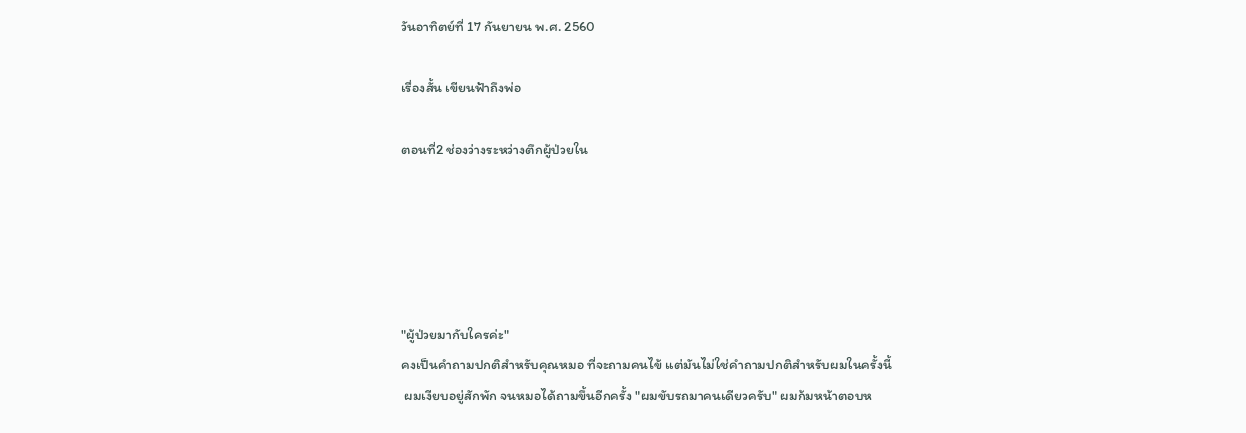วันอาทิตย์ที่ 17 กันยายน พ.ศ. 2560

เรื่องสั้น เขียนฟ้าถึงพ่อ

ตอนที่2 ช่องว่างระหว่างตึกผู้ป่วยใน





"ผู้ป่วยมากับใครค่ะ"
คงเป็นคำถามปกติสำหรับคุณหมอ ที่จะถามคนไข้ แต่มันไม่ใช่คำถามปกติสำหรับผมในครั้งนี้
 ผมเงียบอยู่สักพัก จนหมอได้ถามขึ้นอีกครั้ง "ผมขับรถมาคนเดียวครับ" ผมก้มหน้าตอบห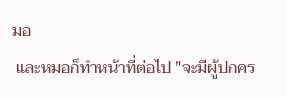มอ
 และหมอก็ทำหน้าที่ต่อไป "จะมีผู้ปกคร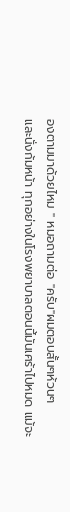องตามมาด้วยไหม " หมอถามต่อ "ครับ"ผมตอบสั้นๆห้วนๆ
และนั่งก้มหน้า ทุกอย่างในโรงพยาบาลตอนนี้มันเศร้าไปหมด แม้จะ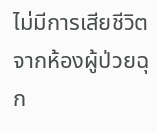ไม่มีการเสียชีวิตจากห้องผู้ป่วยฉุก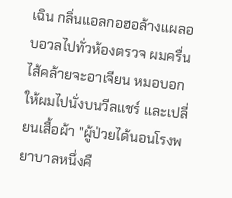เฉิน กลิ่นแอลกอฮอล้างแผลอบอวลไปทั่วห้องตรวจ ผมครื่นไส้คล้ายจะอาเจียน หมอบอกให้ผมไปนั่งบนวีลเเชร์ และเปลี่ยนเสื้อผ้า "ผู้ป่วยได้นอนโรงพยาบาลหนึ่งคื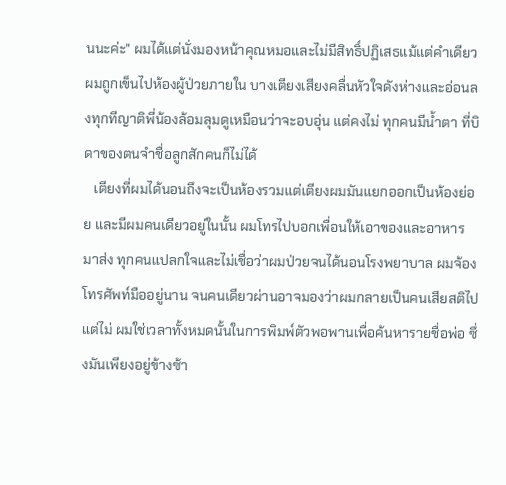นนะค่ะ" ผมได้แต่นั่งมองหน้าคุณหมอและไม่มีสิทธิ์ปฏิเสธแม้แต่คำเดียว ผมถูกเข็นไปห้องผู้ป่วยภายใน บางเตียงเสียงคลื่นหัวใจดังห่างและอ่อนลงทุกทีญาติพี่น้องล้อมลุมดูเหมือนว่าจะอบอุ่น แต่คงไม่ ทุกคนมีน้ำตา ที่บิดาของตนจำชื่อลูกสักคนก็ไม่ได้
   เตียงที่ผมได้นอนถึงจะเป็นห้องรวมแต่เตียงผมมันแยกออกเป็นห้องย่อย และมีผมคนเดียวอยู่ในนั้น ผมโทรไปบอกเพื่อนให้เอาของและอาหารมาส่ง ทุกคนแปลกใจและไม่เชื่อว่าผมป่วยจนได้นอนโรงพยาบาล ผมจ้องโทรศัพท์มืออยู่นาน จนคนเดียวผ่านอาจมองว่าผมกลายเป็นคนเสียสติไป แต่ไม่ ผมใช่เวลาทั้งหมดนั้นในการพิมพ์ตัวพอพานเพื่อค้นหารายชื่อพ่อ ซึ่งมันเพียงอยู่ข้างซ้า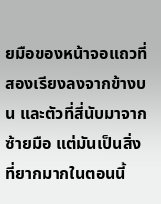ยมือของหน้าจอแถวที่สองเรียงลงจากข้างบน และตัวที่สี่นับมาจากซ้ายมือ แต่มันเป็นสิ่งที่ยากมากในตอนนี้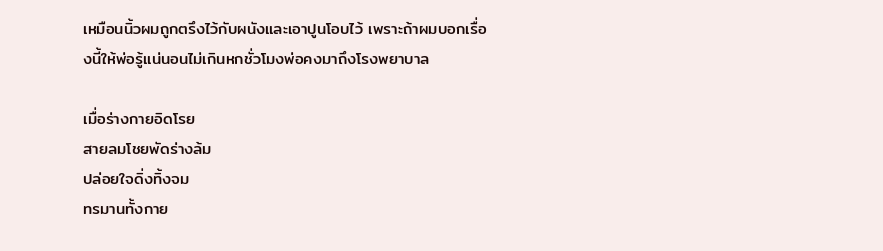เหมือนนิ้วผมถูกตรึงไว้กับผนังและเอาปูนโอบไว้ เพราะถ้าผมบอกเรื่องนี้ให้พ่อรู้แน่นอนไม่เกินหกชั่วโมงพ่อคงมาถึงโรงพยาบาล

เมื่อร่างกายอิดโรย
สายลมโชยพัดร่างล้ม
ปล่อยใจดิ่งทิ้งจม
ทรมานทั้งกาย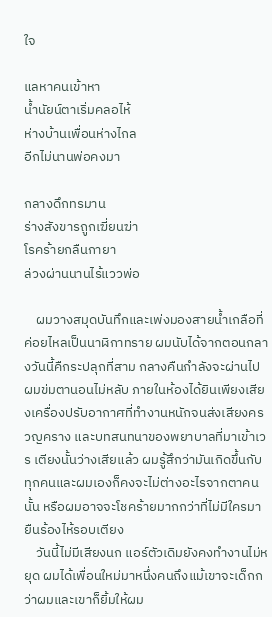ใจ

แลหาคนเข้าหา
น้ำนัยน์ตาเริ่มคลอไห้
ห่างบ้านเพื่อนห่างไกล
อีกไม่นานพ่อคงมา

กลางดึกทรมาน
ร่างสังขารถูกเฆี่ยนฆ่า
โรคร้ายกลืนกายา
ล่วงผ่านนานไร้แววพ่อ

    ผมวางสมุดบันทึกและเพ่งมองสายน้ำเกลือที่ค่อยไหลเป็นนาฬิกาทราย ผมนับได้จากตอนกลางวันนี้คืกระปลุกที่สาม กลางคืนกำลังจะผ่านไป ผมข่มตานอนไม่หลับ ภายในห้องได้ยินเพียงเสียงเครื่องปรับอากาศที่ทำงานหนักจนส่งเสียงครวญคราง และบทสนทนาของพยาบาลที่มาเข้าเวร เตียงนั้นว่างเสียแล้ว ผมรู้สึกว่ามันเกิดขึ้นกับทุกคนและผมเองก็คงจะไม่ต่างอะไรจากตาคนนั้น หรือผมอาจจะโชคร้ายมากกว่าที่ไม่มีใครมายืนร้องไห้รอบเตียง
    วันนี้ไม่มีเสียงนก แอร์ตัวเดิมยังคงทำงานไม่หยุด ผมได้เพื่อนใหม่มาหนึ่งคนถึงแม้เขาจะเด็กกว่าผมและเขาก็ยิ้มให้ผม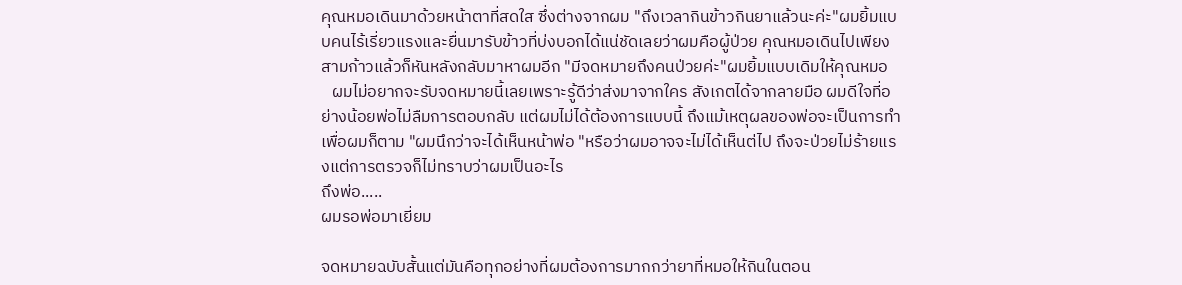คุณหมอเดินมาด้วยหน้าตาที่สดใส ซึ่งต่างจากผม "ถึงเวลากินข้าวกินยาแล้วนะค่ะ"ผมยิ้มแบบคนไร้เรี่ยวแรงและยื่นมารับข้าวที่บ่งบอกได้แน่ชัดเลยว่าผมคือผู้ป่วย คุณหมอเดินไปเพียงสามก้าวแล้วก็หันหลังกลับมาหาผมอีก "มีจดหมายถึงคนป่วยค่ะ"ผมยิ้มแบบเดิมให้คุณหมอ
   ผมไม่อยากจะรับจดหมายนี้เลยเพราะรู้ดีว่าส่งมาจากใคร สังเกตได้จากลายมือ ผมดีใจที่อย่างน้อยพ่อไม่ลืมการตอบกลับ แต่ผมไม่ได้ต้องการแบบนี้ ถึงแม้เหตุผลของพ่อจะเป็นการทำเพื่อผมก็ตาม "ผมนึกว่าจะได้เห็นหน้าพ่อ "หรือว่าผมอาจจะไม่ได้เห็นต่ไป ถึงจะป่วยไม่ร้ายแรงแต่การตรวจก็ไม่ทราบว่าผมเป็นอะไร
ถึงพ่อ.....
ผมรอพ่อมาเยี่ยม

จดหมายฉบับสั้นแต่มันคือทุกอย่างที่ผมต้องการมากกว่ายาที่หมอให้กินในตอน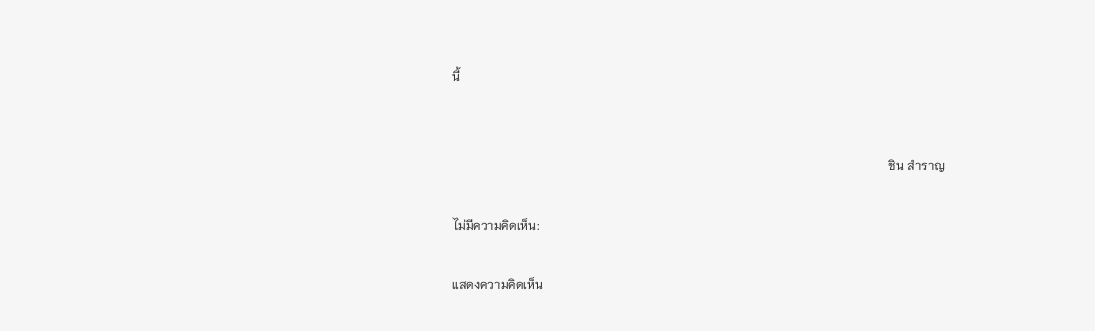นี้


                                                                                                                                             ชิน สำราญ

ไม่มีความคิดเห็น:

แสดงความคิดเห็น